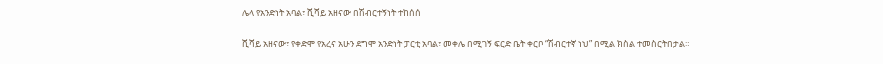ሌላ የአንድነት አባል፣ ሺሻይ አዘናው በሽብርተኝነት ተከሰሰ

ሺሻይ አዘናው፣ የቀድሞ የአረና አሁን ደግሞ አንድነት ፓርቲ አባል፣ መቀሌ በሚገኝ ፍርድ ቤት ቀርቦ “ሽብርተኛ ነህ” በሚል ክስል ተመስርትበታል።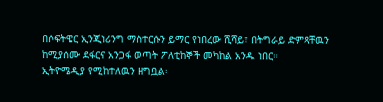በሶፍትዌር ኢንጂነሪንግ ማስተርሱን ይማር የነበረው ሺሻይ፣ በትግራይ ድምጻቸዉን ከሚያሰሙ ደፋርና አንጋፋ ወጣት ፖለቲከኞች መካከል አንዱ ነበር።
ኢትዮሜዲያ የሚከተለዉን ዘግቧል፡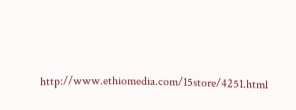http://www.ethiomedia.com/15store/4251.html